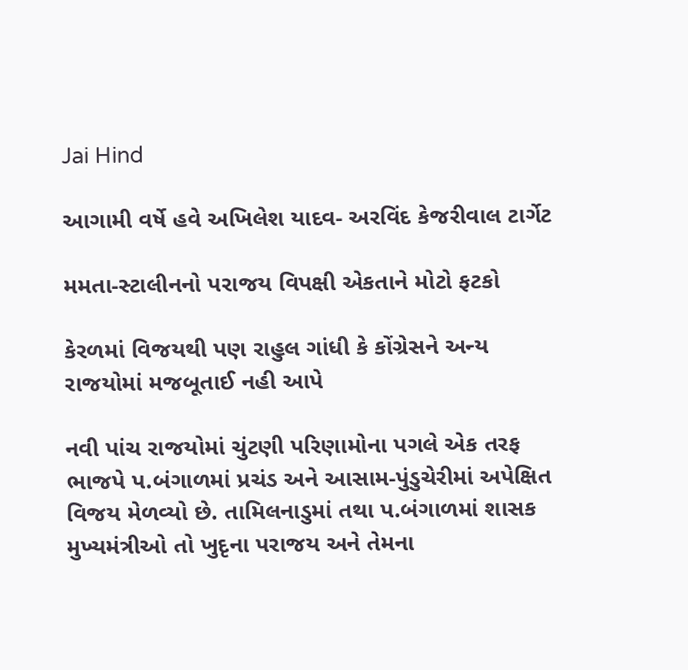Jai Hind

આગામી વર્ષે હવે અખિલેશ યાદવ- અરવિંદ કેજરીવાલ ટાર્ગેટ

મમતા-સ્ટાલીનનો પરાજય વિપક્ષી એકતાને મોટો ફટકો

કેરળમાં વિજયથી પણ રાહુલ ગાંધી કે કોંગ્રેસને અન્ય રાજયોમાં મજબૂતાઈ નહી આપે

નવી પાંચ રાજયોમાં ચુંટણી પરિણામોના પગલે એક તરફ ભાજપે પ.બંગાળમાં પ્રચંડ અને આસામ-પુંડુચેરીમાં અપેક્ષિત વિજય મેળવ્યો છે. તામિલનાડુમાં તથા પ.બંગાળમાં શાસક મુખ્યમંત્રીઓ તો ખુદૃના પરાજય અને તેમના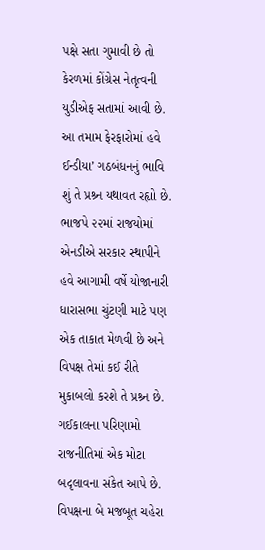પક્ષે સતા ગુમાવી છે તો કેરળમાં કોંગ્રેસ નેતૃત્વની યુડીએફ સતામાં આવી છે.
આ તમામ ફેરફારોમાં હવે ઈન્ડીયા’ ગઠબંધનનું ભાવિ શું તે પ્રશ્ર્ન યથાવત રહૃાો છે. ભાજપે ૨૨માં રાજયોમાં એનડીએ સરકાર સ્થાપીને હવે આગામી વર્ષે યોજાનારી ધારાસભા ચુંટણી માટે પણ એક તાકાત મેળવી છે અને વિપક્ષ તેમાં કઈ રીતે મુકાબલો કરશે તે પ્રશ્ર્ન છે.
ગઈકાલના પરિણામો રાજનીતિમાં એક મોટા બદૃલાવના સંકેત આપે છે. વિપક્ષના બે મજબૂત ચહેરા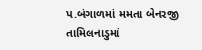પ.બંગાળમાં મમતા બેનરજી તામિલનાડુમાં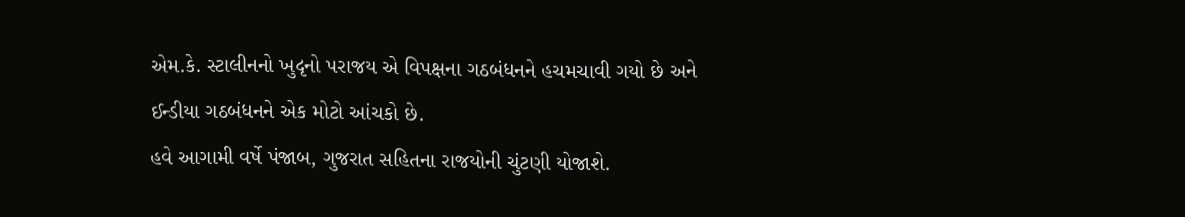એમ.કે. સ્ટાલીનનો ખુદૃનો પરાજય એ વિપક્ષના ગઠબંધનને હચમચાવી ગયો છે અને ઈન્ડીયા ગઠબંધનને એક મોટો આંચકો છે.
હવે આગામી વર્ષે પંજાબ, ગુજરાત સહિતના રાજયોની ચુંટણી યોજાશે.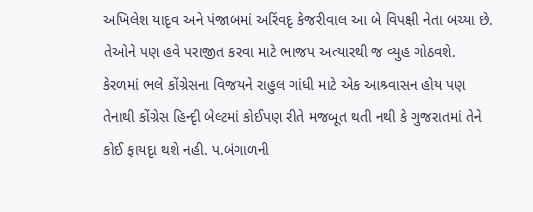અખિલેશ યાદૃવ અને પંજાબમાં અરિંવદૃ કેજરીવાલ આ બે વિપક્ષી નેતા બચ્યા છે. તેઓને પણ હવે પરાજીત કરવા માટે ભાજપ અત્યારથી જ વ્યુહ ગોઠવશે.
કેરળમાં ભલે કોંગ્રેસના વિજયને રાહુલ ગાંધી માટે એક આશ્ર્વાસન હોય પણ તેનાથી કોંગ્રેસ હિન્દૃી બેલ્ટમાં કોઈપણ રીતે મજબૂત થતી નથી કે ગુજરાતમાં તેને કોઈ ફાયદૃા થશે નહી. પ.બંગાળની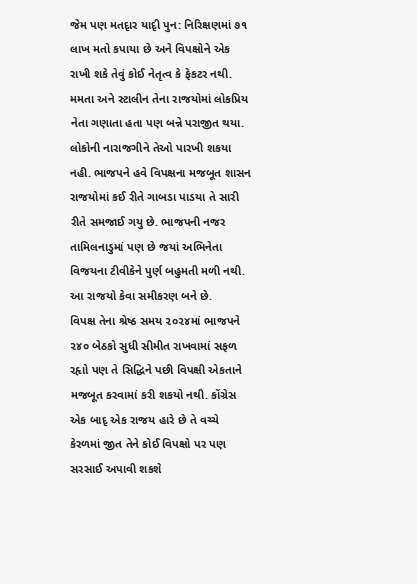જેમ પણ મતદૃાર યાદૃી પુન: નિરિક્ષણમાં ૭૧ લાખ મતો કપાયા છે અને વિપક્ષોને એક રાખી શકે તેવું કોઈ નેતૃત્વ કે ફેકટર નથી.
મમતા અને સ્ટાલીન તેના રાજયોમાં લોકપ્રિય નેતા ગણાતા હતા પણ બન્ને પરાજીત થયા. લોકોની નારાજગીને તેઓ પારખી શકયા નહી. ભાજપને હવે વિપક્ષના મજબૂત શાસન રાજયોમાં કઈ રીતે ગાબડા પાડયા તે સારી રીતે સમજાઈ ગયુ છે. ભાજપની નજર તામિલનાડુમાં પણ છે જયાં અભિનેતા વિજયના ટીવીકેને પુર્ણ બહુમતી મળી નથી. આ રાજયો કેવા સમીકરણ બને છે.
વિપક્ષ તેના શ્રેષ્ઠ સમય ૨૦૨૪માં ભાજપને ૨૪૦ બેઠકો સુધી સીમીત રાખવામાં સફળ રહૃાો પણ તે સિદ્ધિને પછી વિપક્ષી એકતાને મજબૂત કરવામાં કરી શકયો નથી. કોંગ્રેસ એક બાદૃ એક રાજય હારે છે તે વચ્ચે કેરળમાં જીત તેને કોઈ વિપક્ષો પર પણ સરસાઈ અપાવી શકશે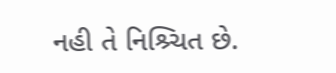નહી તે નિશ્ર્ચિત છે.